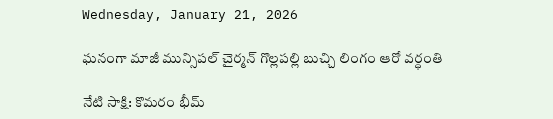Wednesday, January 21, 2026

ఘనంగా మాజీ మున్సిపల్ చైర్మన్ గొల్లపల్లి బుచ్చి లింగం ఆరో వర్ధంతి

నేటి సాక్షి: కొమరం భీమ్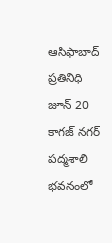ఆసిఫాబాద్ ప్రతినిధి జూన్ 20 కాగజ్ నగర్ పద్మశాలి భవనంలో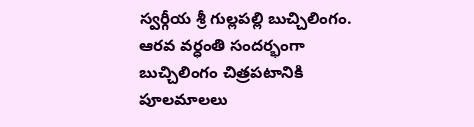స్వర్గీయ శ్రీ గుల్లపల్లి బుచ్చిలింగం. ఆరవ వర్ధంతి సందర్భంగా బుచ్చిలింగం చిత్రపటానికి పూలమాలలు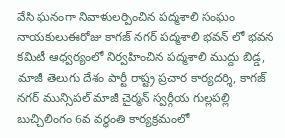వేసి ఘనంగా నివాళులర్పించిన పద్మశాలి సంఘం నాయకులుఈరోజు కాగజ్ నగర్ పద్మశాలి భవన్ లో భవన కమిటీ ఆధ్వర్యంలో నిర్వహించిన పద్మశాలి ముద్దు బిడ్డ, మాజీ తెలుగు దేశం పార్టీ రాష్ట్ర ప్రచార కార్యదర్శి, కాగజ్ నగర్ మున్సిపల్ మాజీ చైర్మన్ స్వర్గీయ గుల్లపల్లి బుచ్చిలింగం 6వ వర్ధంతి కార్యక్రమంలో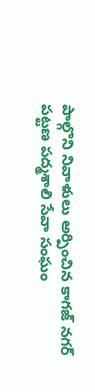పాల్గొని నివాళులు అర్పించిన కాగజ్ నగర్ పట్టణ పద్మశాలి సేవా సంఘం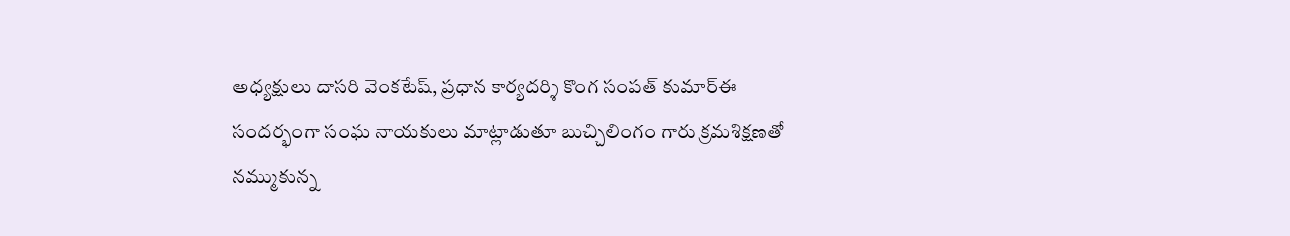అధ్యక్షులు దాసరి వెంకటేష్, ప్రధాన కార్యదర్శి కొంగ సంపత్ కుమార్ఈ సందర్భంగా సంఘ నాయకులు మాట్లాడుతూ బుచ్చిలింగం గారు క్రమశిక్షణతో నమ్ముకున్న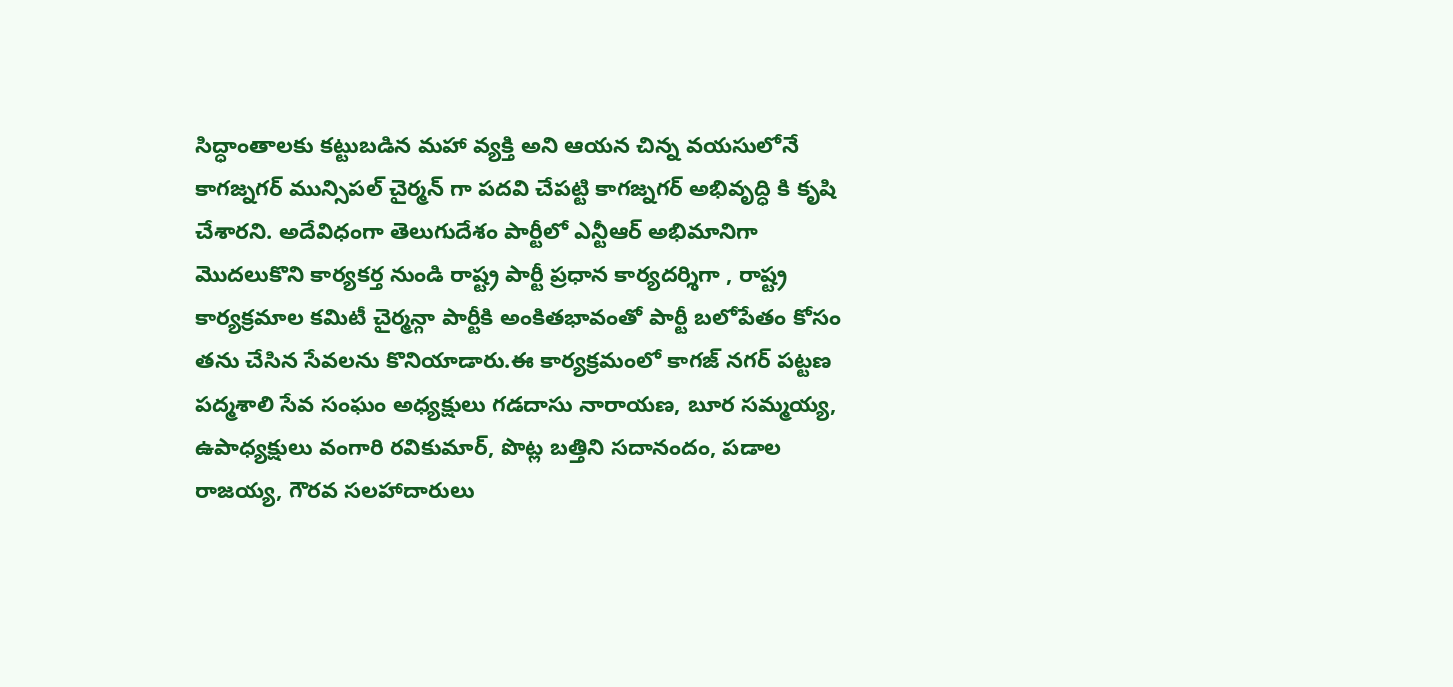సిద్ధాంతాలకు కట్టుబడిన మహా వ్యక్తి అని ఆయన చిన్న వయసులోనే కాగజ్నగర్ మున్సిపల్ చైర్మన్ గా పదవి చేపట్టి కాగజ్నగర్ అభివృద్ధి కి కృషి చేశారని. అదేవిధంగా తెలుగుదేశం పార్టీలో ఎన్టీఆర్ అభిమానిగా మొదలుకొని కార్యకర్త నుండి రాష్ట్ర పార్టీ ప్రధాన కార్యదర్శిగా , రాష్ట్ర కార్యక్రమాల కమిటీ చైర్మన్గా పార్టీకి అంకితభావంతో పార్టీ బలోపేతం కోసం తను చేసిన సేవలను కొనియాడారు.ఈ కార్యక్రమంలో కాగజ్ నగర్ పట్టణ పద్మశాలి సేవ సంఘం అధ్యక్షులు గడదాసు నారాయణ, బూర సమ్మయ్య, ఉపాధ్యక్షులు వంగారి రవికుమార్, పొట్ల బత్తిని సదానందం, పడాల రాజయ్య, గౌరవ సలహాదారులు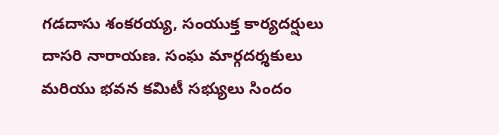గడదాసు శంకరయ్య, సంయుక్త కార్యదర్షులు దాసరి నారాయణ. సంఘ మార్గదర్శకులు మరియు భవన కమిటీ సభ్యులు సిందం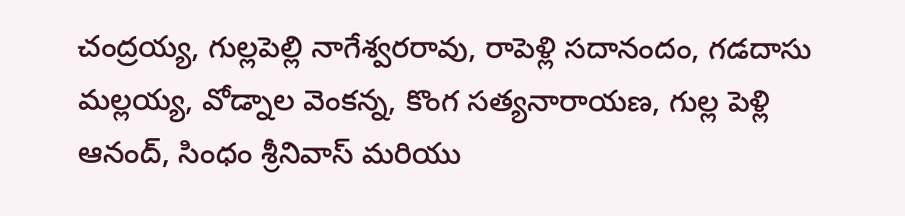చంద్రయ్య, గుల్లపెల్లి నాగేశ్వరరావు, రాపెళ్లి సదానందం, గడదాసు మల్లయ్య, వోడ్నాల వెంకన్న, కొంగ సత్యనారాయణ, గుల్ల పెళ్లి ఆనంద్, సింధం శ్రీనివాస్ మరియు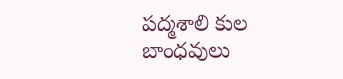పద్మశాలి కుల బాంధవులు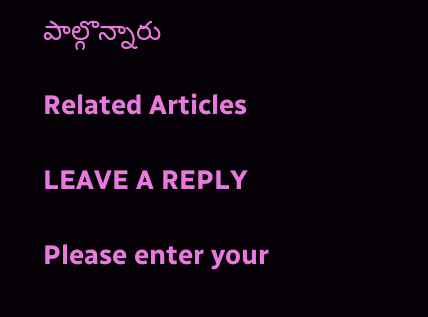పాల్గొన్నారు

Related Articles

LEAVE A REPLY

Please enter your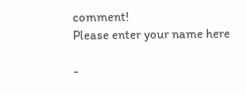comment!
Please enter your name here

-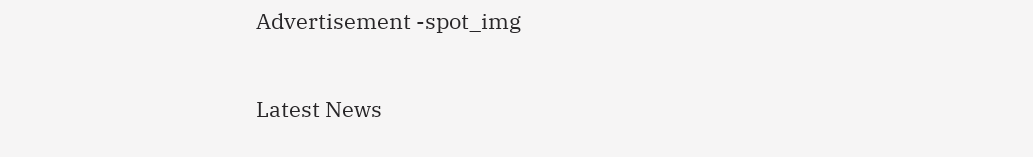Advertisement -spot_img

Latest News